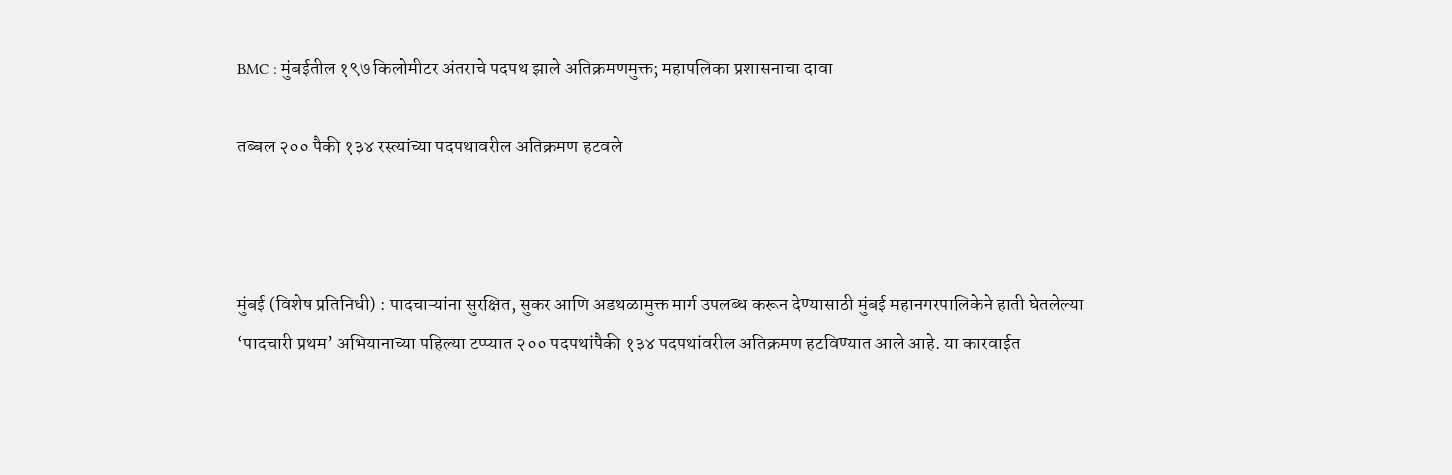BMC : मुंबईतील १९७ किलोमीटर अंतराचे पदपथ झाले अतिक्रमणमुक्त; महापलिका प्रशासनाचा दावा

तब्बल २०० पैकी १३४ रस्त्यांच्या पदपथावरील अतिक्रमण हटवले



मुंबई (विशेष प्रतिनिधी) : पादचाऱ्यांना सुरक्षित, सुकर आणि अडथळामुक्त मार्ग उपलब्ध करून देण्यासाठी मुंबई महानगरपालिकेने हाती घेतलेल्या ‘पादचारी प्रथम’ अभियानाच्या पहिल्या टप्प्यात २०० पदपथांपैकी १३४ पदपथांवरील अतिक्रमण हटविण्यात आले आहे. या कारवाईत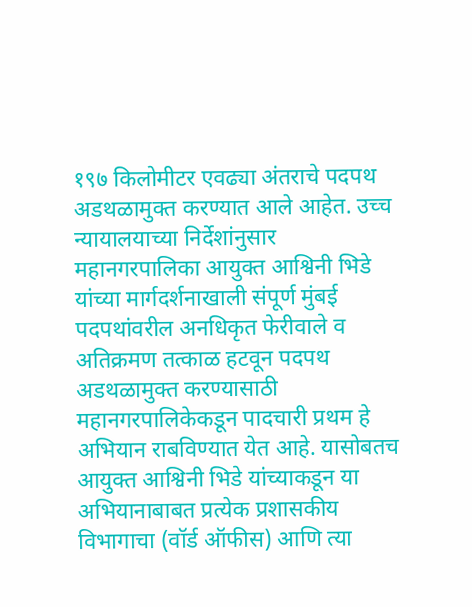१९७ किलोमीटर एवढ्या अंतराचे पदपथ अडथळामुक्त करण्यात आले आहेत. उच्च न्यायालयाच्या निर्देशांनुसार महानगरपालिका आयुक्त आश्विनी भिडे यांच्या मार्गदर्शनाखाली संपूर्ण मुंबई पदपथांवरील अनधिकृत फेरीवाले व अतिक्रमण तत्काळ हटवून पदपथ अडथळामुक्त करण्यासाठी महानगरपालिकेकडून पादचारी प्रथम हे अभियान राबविण्यात येत आहे. यासोबतच आयुक्त आश्विनी भिडे यांच्याकडून या अभियानाबाबत प्रत्येक प्रशासकीय विभागाचा (वॉर्ड ऑफीस) आणि त्या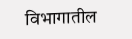विभागातील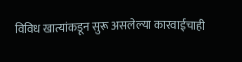विविध खात्यांकडून सुरू असलेल्या कारवाईचाही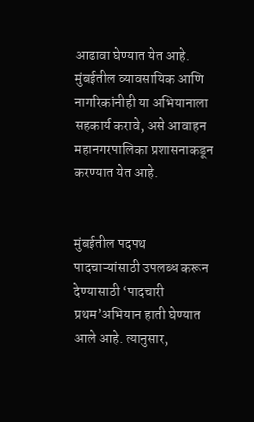आढावा घेण्यात येत आहे. मुंबईतील व्यावसायिक आणि नागरिकांनीही या अभियानाला सहकार्य करावे, असे आवाहन महानगरपालिका प्रशासनाकडून करण्यात येत आहे.


मुंबईतील पदपथ पादचाऱ्यांसाठी उपलब्ध करून देण्यासाठी ‘पादचारी प्रथम’अभियान हाती घेण्यात आले आहे. त्यानुसार,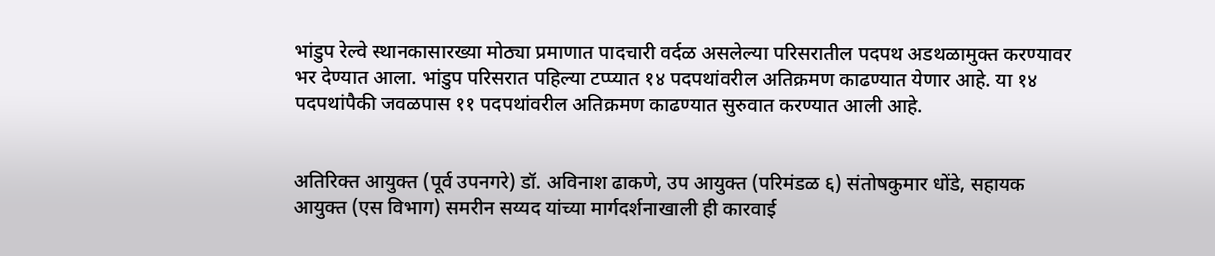भांडुप रेल्वे स्थानकासारख्या मोठ्या प्रमाणात पादचारी वर्दळ असलेल्या परिसरातील पदपथ अडथळामुक्त करण्यावर भर देण्यात आला. भांडुप परिसरात पहिल्या टप्प्यात १४ पदपथांवरील अतिक्रमण काढण्यात येणार आहे. या १४ पदपथांपैकी जवळपास ११ पदपथांवरील अतिक्रमण काढण्यात सुरुवात करण्यात आली आहे.


अतिरिक्त आयुक्त (पूर्व उपनगरे) डॉ. अविनाश ढाकणे, उप आयुक्त (परिमंडळ ६) संतोषकुमार धोंडे, सहायक आयुक्त (एस विभाग) समरीन सय्यद यांच्या मार्गदर्शनाखाली ही कारवाई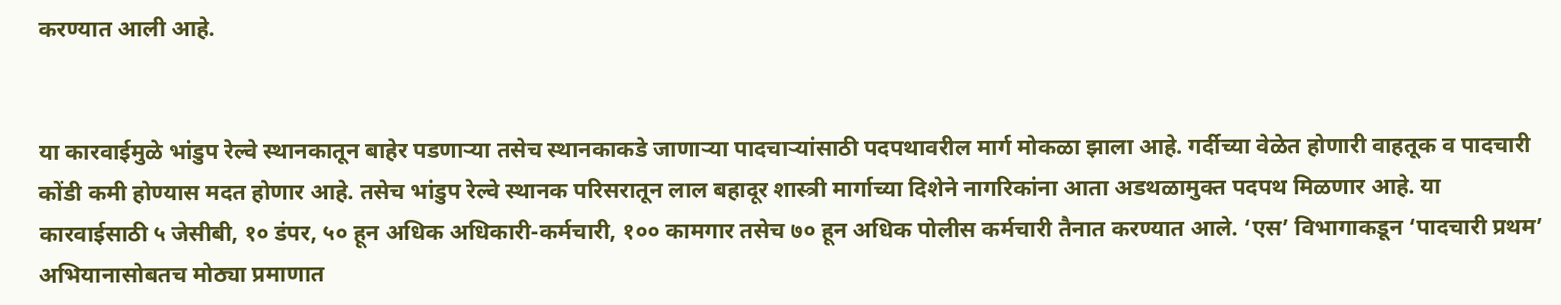करण्यात आली आहे.


या कारवाईमुळे भांडुप रेल्वे स्थानकातून बाहेर पडणाऱ्या तसेच स्थानकाकडे जाणाऱ्या पादचाऱ्यांसाठी पदपथावरील मार्ग मोकळा झाला आहे. गर्दीच्या वेळेत होणारी वाहतूक व पादचारी कोंडी कमी होण्यास मदत होणार आहे. तसेच भांडुप रेल्वे स्थानक परिसरातून लाल बहादूर शास्त्री मार्गाच्या दिशेने नागरिकांना आता अडथळामुक्त पदपथ मिळणार आहे. या कारवाईसाठी ५ जेसीबी, १० डंपर, ५० हून अधिक अधिकारी-कर्मचारी, १०० कामगार तसेच ७० हून अधिक पोलीस कर्मचारी तैनात करण्यात आले. ‘एस’ विभागाकडून ‘पादचारी प्रथम’ अभियानासोबतच मोठ्या प्रमाणात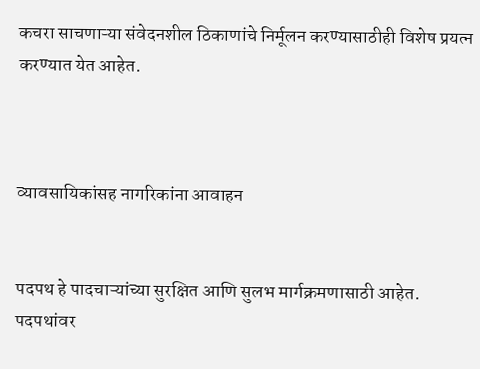कचरा साचणाऱ्या संवेदनशील ठिकाणांचे निर्मूलन करण्यासाठीही विशेष प्रयत्न करण्यात येत आहेत.



व्यावसायिकांसह नागरिकांना आवाहन


पदपथ हे पादचाऱ्यांच्या सुरक्षित आणि सुलभ मार्गक्रमणासाठी आहेत. पदपथांवर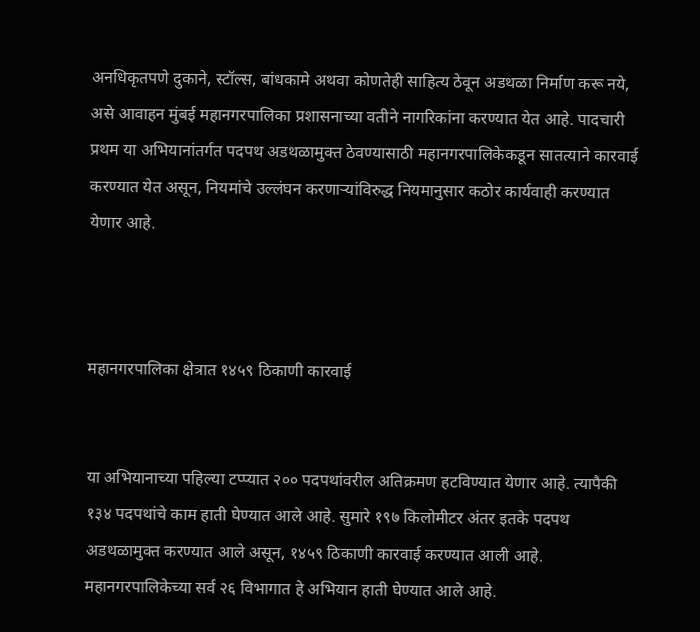अनधिकृतपणे दुकाने, स्टॉल्स, बांधकामे अथवा कोणतेही साहित्य ठेवून अडथळा निर्माण करू नये, असे आवाहन मुंबई महानगरपालिका प्रशासनाच्या वतीने नागरिकांना करण्यात येत आहे. पादचारी प्रथम या अभियानांतर्गत पदपथ अडथळामुक्त ठेवण्यासाठी महानगरपालिकेकडून सातत्याने कारवाई करण्यात येत असून, नियमांचे उल्लंघन करणाऱ्यांविरुद्ध नियमानुसार कठोर कार्यवाही करण्यात येणार आहे.



महानगरपालिका क्षेत्रात १४५९ ठिकाणी कारवाई


या अभियानाच्या पहिल्या टप्प्यात २०० पदपथांवरील अतिक्रमण हटविण्यात येणार आहे. त्यापैकी १३४ पदपथांचे काम हाती घेण्यात आले आहे. सुमारे १९७ किलोमीटर अंतर इतके पदपथ अडथळामुक्त करण्यात आले असून, १४५९ ठिकाणी कारवाई करण्यात आली आहे. महानगरपालिकेच्या सर्व २६ विभागात हे अभियान हाती घेण्यात आले आहे.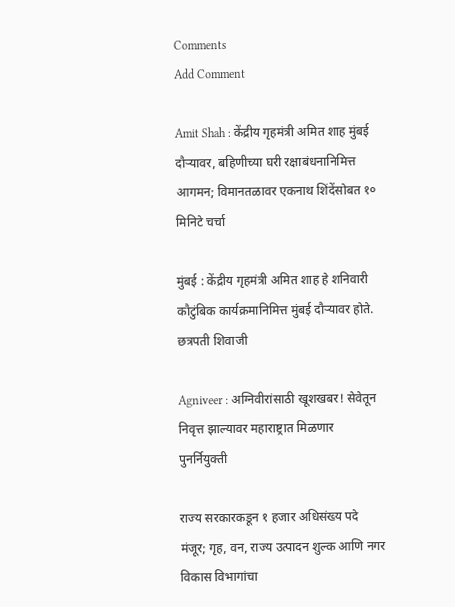Comments
Add Comment

Amit Shah : केंद्रीय गृहमंत्री अमित शाह मुंबई दौऱ्यावर, बहिणीच्या घरी रक्षाबंधनानिमित्त आगमन; विमानतळावर एकनाथ शिंदेंसोबत १० मिनिटे चर्चा

मुंबई : केंद्रीय गृहमंत्री अमित शाह हे शनिवारी कौटुंबिक कार्यक्रमानिमित्त मुंबई दौऱ्यावर होते. छत्रपती शिवाजी

Agniveer : अग्निवीरांसाठी खूशखबर! सेवेतून निवृत्त झाल्यावर महाराष्ट्रात मिळणार पुनर्नियुक्ती

राज्य सरकारकडून १ हजार अधिसंख्य पदे मंजूर; गृह, वन, राज्य उत्पादन शुल्क आणि नगर विकास विभागांचा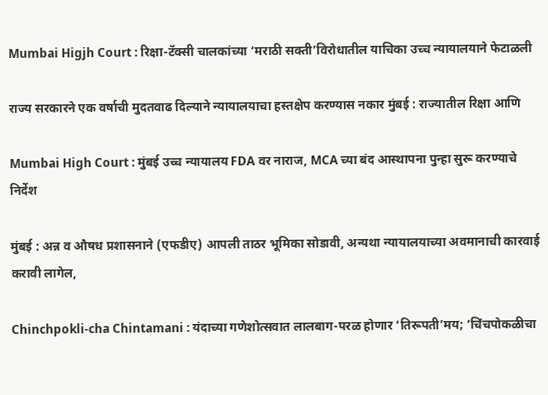Mumbai Higjh Court : रिक्षा-टॅक्सी चालकांच्या ‘मराठी सक्ती’विरोधातील याचिका उच्च न्यायालयाने फेटाळली

राज्य सरकारने एक वर्षाची मुदतवाढ दिल्याने न्यायालयाचा हस्तक्षेप करण्यास नकार मुंबई : राज्यातील रिक्षा आणि

Mumbai High Court : मुंबई उच्च न्यायालय FDA वर नाराज, MCA च्या बंद आस्थापना पुन्हा सुरू करण्याचे निर्देश

मुंबई : अन्न व औषध प्रशासनाने (एफडीए) आपली ताठर भूमिका सोडावी, अन्यथा न्यायालयाच्या अवमानाची कारवाई करावी लागेल,

Chinchpokli-cha Chintamani : यंदाच्या गणेशोत्सवात लालबाग-परळ होणार ‘तिरूपती’मय; ‘चिंचपोकळीचा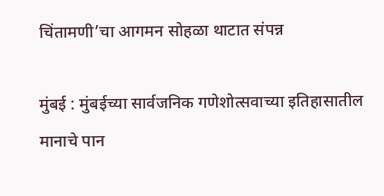चिंतामणी’चा आगमन सोहळा थाटात संपन्न

मुंबई : मुंबईच्या सार्वजनिक गणेशोत्सवाच्या इतिहासातील मानाचे पान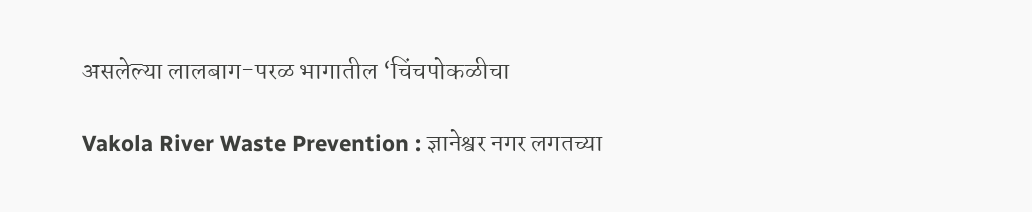असलेल्या लालबाग-परळ भागातील ‘चिंचपोकळीचा

Vakola River Waste Prevention : ज्ञानेश्वर नगर लगतच्या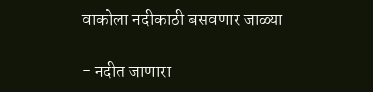वाकोला नदीकाठी बसवणार जाळ्या

- नदीत जाणारा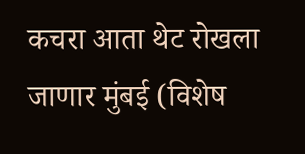कचरा आता थेट रोखला जाणार मुंबई (विशेष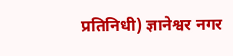प्रतिनिधी) ज्ञानेश्वर नगर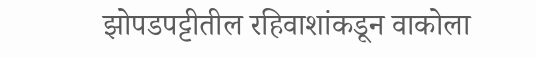झोपडप‌ट्टीतील रहिवाशांकडून वाकोला